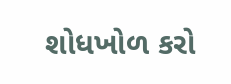શોધખોળ કરો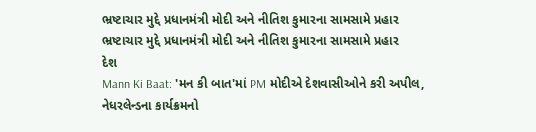ભ્રષ્ટાચાર મુદ્દે પ્રધાનમંત્રી મોદી અને નીતિશ કુમારના સામસામે પ્રહાર
ભ્રષ્ટાચાર મુદ્દે પ્રધાનમંત્રી મોદી અને નીતિશ કુમારના સામસામે પ્રહાર
દેશ
Mann Ki Baat: 'મન કી બાત'માં PM મોદીએ દેશવાસીઓને કરી અપીલ, નેધરલેન્ડના કાર્યક્રમનો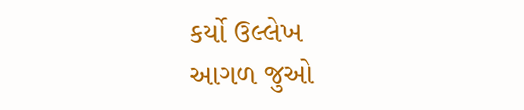કર્યો ઉલ્લેખ
આગળ જુઓ